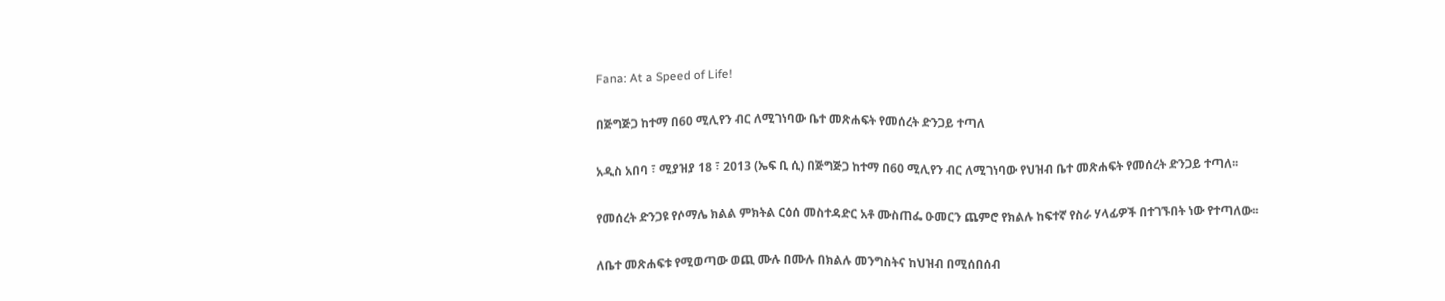Fana: At a Speed of Life!

በጅግጅጋ ከተማ በ60 ሚሊየን ብር ለሚገነባው ቤተ መጽሐፍት የመሰረት ድንጋይ ተጣለ

አዲስ አበባ ፣ ሚያዝያ 18 ፣ 2013 (ኤፍ ቢ ሲ) በጅግጅጋ ከተማ በ60 ሚሊየን ብር ለሚገነባው የህዝብ ቤተ መጽሐፍት የመሰረት ድንጋይ ተጣለ፡፡

የመሰረት ድንጋዩ የሶማሌ ክልል ምክትል ርዕሰ መስተዳድር አቶ ሙስጠፌ ዑመርን ጨምሮ የክልሉ ከፍተኛ የስራ ሃላፊዎች በተገኙበት ነው የተጣለው፡፡

ለቤተ መጽሐፍቱ የሚወጣው ወጪ ሙሉ በሙሉ በክልሉ መንግስትና ከህዝብ በሚሰበሰብ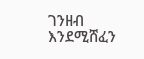ገንዘብ እንደሚሸፈን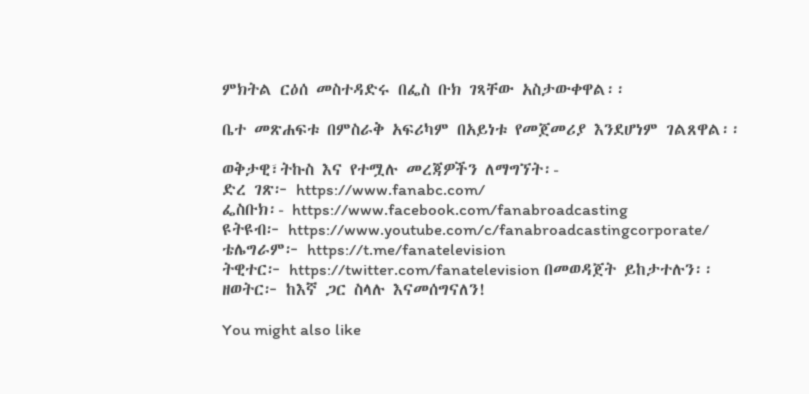ምክትል ርዕሰ መስተዳድሩ በፌስ ቡክ ገጻቸው አስታውቀዋል፡፡

ቤተ መጽሐፍቱ በምስራቅ አፍሪካም በአይነቱ የመጀመሪያ እንደሆነም ገልጸዋል፡፡

ወቅታዊ፣ትኩስ እና የተሟሉ መረጃዎችን ለማግኘት፡-
ድረ ገጽ፦ https://www.fanabc.com/
ፌስቡክ፡- https://www.facebook.com/fanabroadcasting
ዩትዩብ፦ https://www.youtube.com/c/fanabroadcastingcorporate/
ቴሌግራም፦ https://t.me/fanatelevision
ትዊተር፦ https://twitter.com/fanatelevision በመወዳጀት ይከታተሉን፡፡
ዘወትር፦ ከእኛ ጋር ስላሉ እናመሰግናለን!

You might also like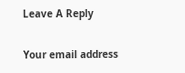Leave A Reply

Your email address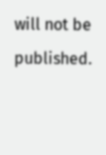will not be published.